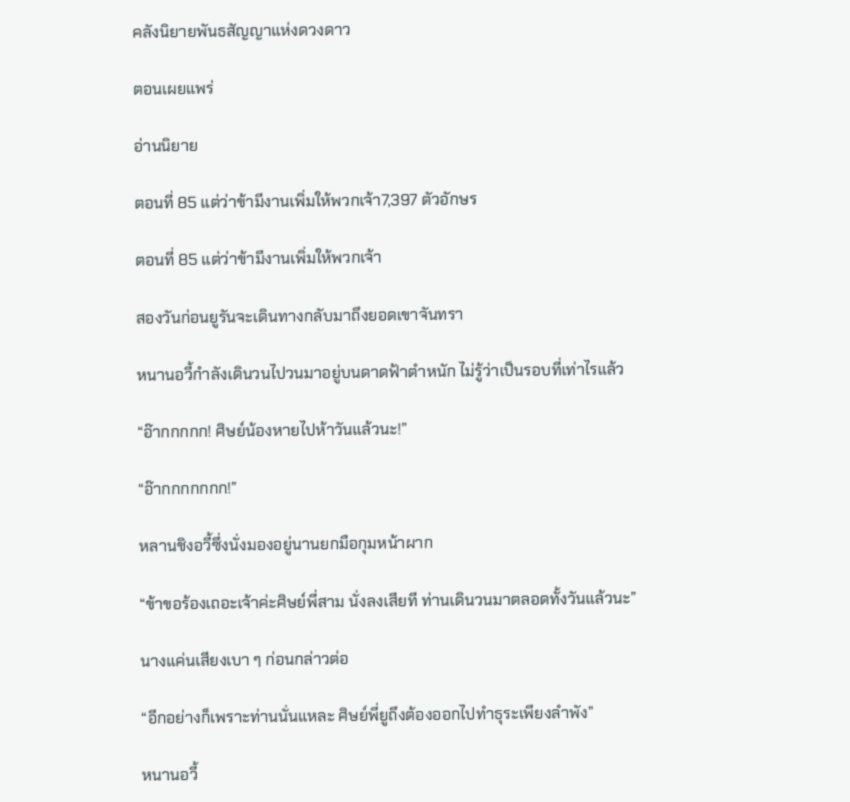คลังนิยายพันธสัญญาแห่งดวงดาว

ตอนเผยแพร่

อ่านนิยาย

ตอนที่ 85 แต่ว่าข้ามีงานเพิ่มให้พวกเจ้า7,397 ตัวอักษร

ตอนที่ 85 แต่ว่าข้ามีงานเพิ่มให้พวกเจ้า

สองวันก่อนยูรันจะเดินทางกลับมาถึงยอดเขาจันทรา

หนานอวี้กำลังเดินวนไปวนมาอยู่บนดาดฟ้าตำหนัก ไม่รู้ว่าเป็นรอบที่เท่าไรแล้ว

“อ๊ากกกกก! ศิษย์น้องหายไปห้าวันแล้วนะ!”

“อ๊ากกกกกกก!”

หลานชิงอวี้ซึ่งนั่งมองอยู่นานยกมือกุมหน้าผาก

“ข้าขอร้องเถอะเจ้าค่ะศิษย์พี่สาม นั่งลงเสียที ท่านเดินวนมาตลอดทั้งวันแล้วนะ”

นางแค่นเสียงเบา ๆ ก่อนกล่าวต่อ

“อีกอย่างก็เพราะท่านนั่นแหละ ศิษย์พี่ยูถึงต้องออกไปทำธุระเพียงลำพัง”

หนานอวี้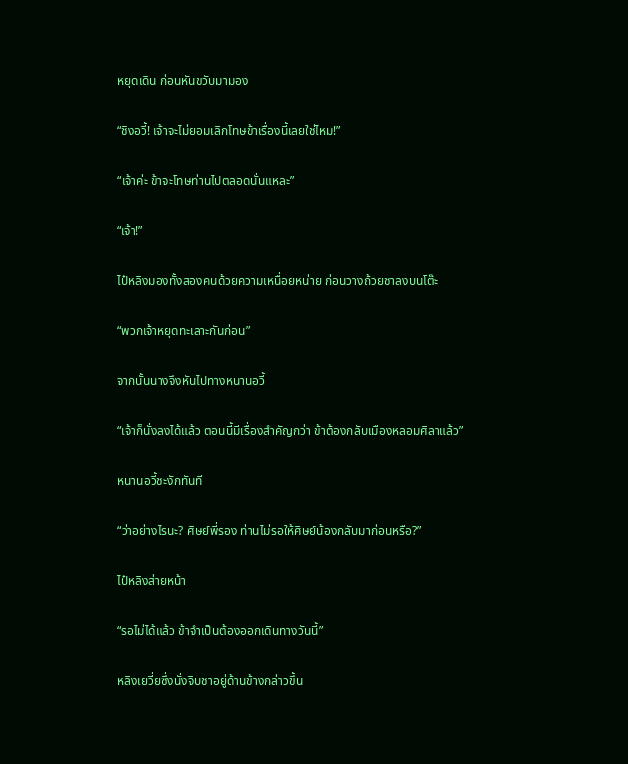หยุดเดิน ก่อนหันขวับมามอง

“ชิงอวี้! เจ้าจะไม่ยอมเลิกโทษข้าเรื่องนี้เลยใช่ไหม!”

“เจ้าค่ะ ข้าจะโทษท่านไปตลอดนั่นแหละ”

“เจ้า!”

ไป๋หลิงมองทั้งสองคนด้วยความเหนื่อยหน่าย ก่อนวางถ้วยชาลงบนโต๊ะ

“พวกเจ้าหยุดทะเลาะกันก่อน”

จากนั้นนางจึงหันไปทางหนานอวี้

“เจ้าก็นั่งลงได้แล้ว ตอนนี้มีเรื่องสำคัญกว่า ข้าต้องกลับเมืองหลอมศิลาแล้ว”

หนานอวี้ชะงักทันที

“ว่าอย่างไรนะ? ศิษย์พี่รอง ท่านไม่รอให้ศิษย์น้องกลับมาก่อนหรือ?”

ไป๋หลิงส่ายหน้า

“รอไม่ได้แล้ว ข้าจำเป็นต้องออกเดินทางวันนี้”

หลิงเยวี่ยซึ่งนั่งจิบชาอยู่ด้านข้างกล่าวขึ้น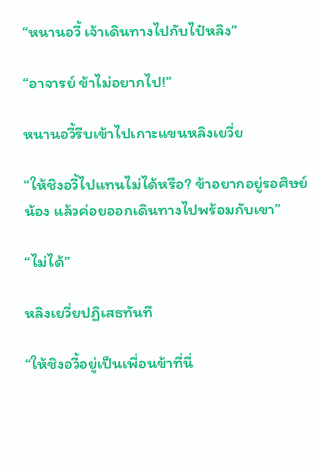“หนานอวี้ เจ้าเดินทางไปกับไป๋หลิง”

“อาจารย์ ข้าไม่อยากไป!”

หนานอวี้รีบเข้าไปเกาะแขนหลิงเยวี่ย

“ให้ชิงอวี้ไปแทนไม่ได้หรือ? ข้าอยากอยู่รอศิษย์น้อง แล้วค่อยออกเดินทางไปพร้อมกับเขา”

“ไม่ได้”

หลิงเยวี่ยปฏิเสธทันที

“ให้ชิงอวี้อยู่เป็นเพื่อนข้าที่นี่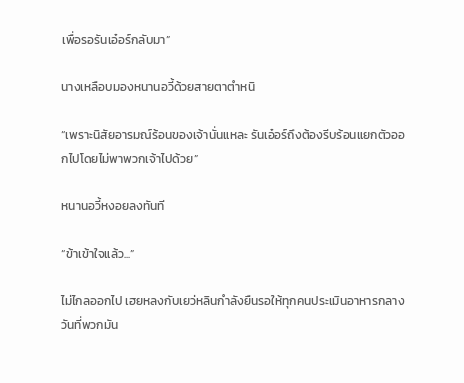เพื่อรอรันเอ๋อร์กลับมา”

นางเหลือบมองหนานอวี้ด้วยสายตาตำหนิ

“เพราะนิสัยอารมณ์ร้อนของเจ้านั่นแหละ รันเอ๋อร์ถึงต้องรีบร้อนแยกตัวออกไปโดยไม่พาพวกเจ้าไปด้วย”

หนานอวี้หงอยลงทันที

“ข้าเข้าใจแล้ว...”

ไม่ไกลออกไป เฮยหลงกับเยว่หลินกำลังยืนรอให้ทุกคนประเมินอาหารกลางวันที่พวกมัน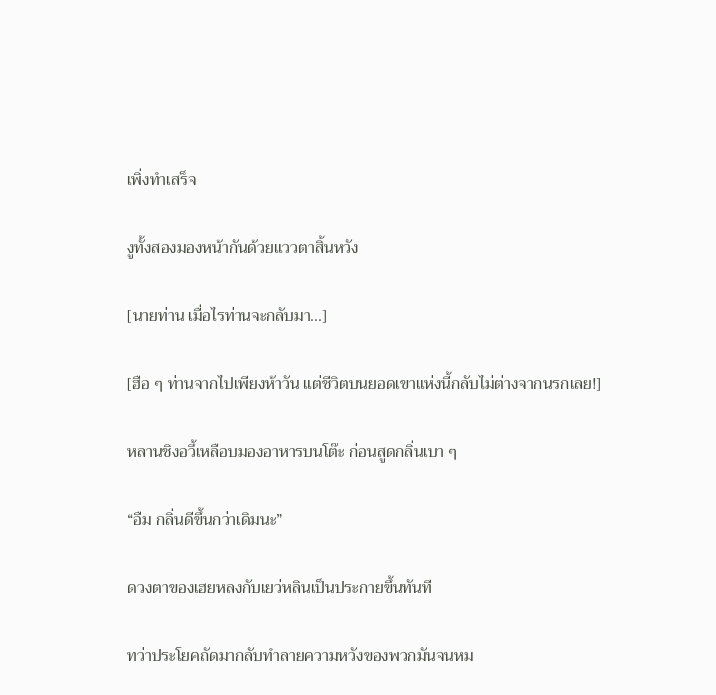เพิ่งทำเสร็จ

งูทั้งสองมองหน้ากันด้วยแววตาสิ้นหวัง

[นายท่าน เมื่อไรท่านจะกลับมา...]

[ฮือ ๆ ท่านจากไปเพียงห้าวัน แต่ชีวิตบนยอดเขาแห่งนี้กลับไม่ต่างจากนรกเลย!]

หลานชิงอวี้เหลือบมองอาหารบนโต๊ะ ก่อนสูดกลิ่นเบา ๆ

“อืม กลิ่นดีขึ้นกว่าเดิมนะ”

ดวงตาของเฮยหลงกับเยว่หลินเป็นประกายขึ้นทันที

ทว่าประโยคถัดมากลับทำลายความหวังของพวกมันจนหม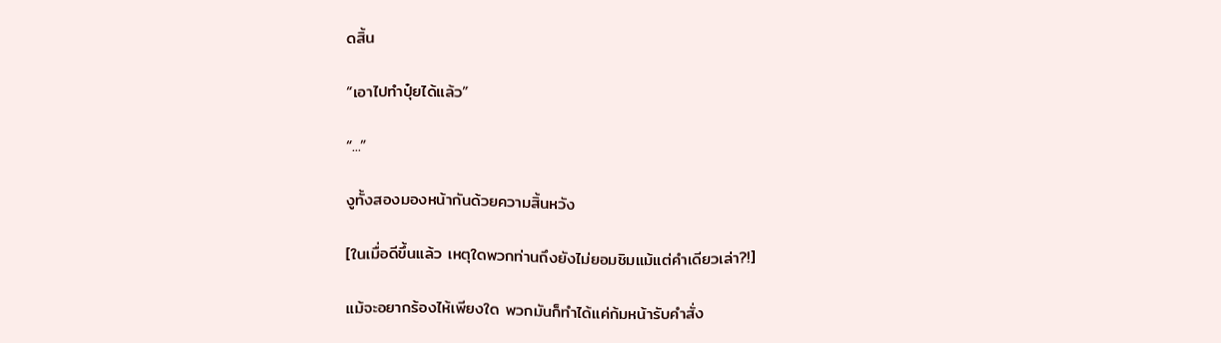ดสิ้น

“เอาไปทำปุ๋ยได้แล้ว”

“...”

งูทั้งสองมองหน้ากันด้วยความสิ้นหวัง

[ในเมื่อดีขึ้นแล้ว เหตุใดพวกท่านถึงยังไม่ยอมชิมแม้แต่คำเดียวเล่า?!]

แม้จะอยากร้องไห้เพียงใด พวกมันก็ทำได้แค่ก้มหน้ารับคำสั่ง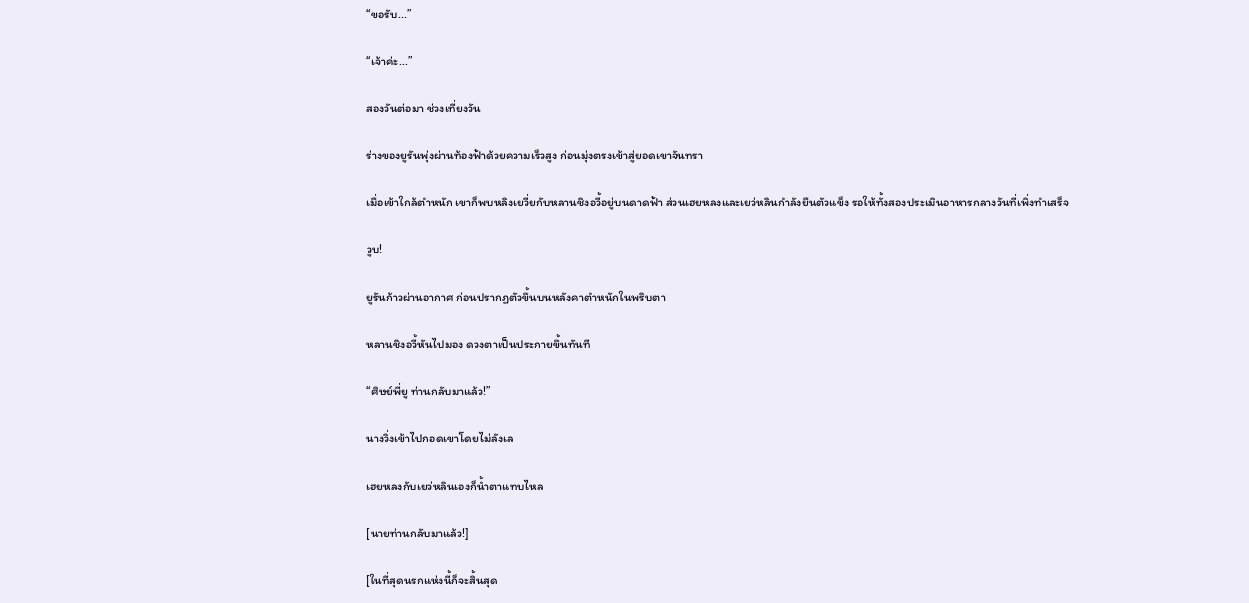“ขอรับ...”

“เจ้าค่ะ...”

สองวันต่อมา ช่วงเที่ยงวัน

ร่างของยูรันพุ่งผ่านท้องฟ้าด้วยความเร็วสูง ก่อนมุ่งตรงเข้าสู่ยอดเขาจันทรา

เมื่อเข้าใกล้ตำหนัก เขาก็พบหลิงเยวี่ยกับหลานชิงอวี้อยู่บนดาดฟ้า ส่วนเฮยหลงและเยว่หลินกำลังยืนตัวแข็ง รอให้ทั้งสองประเมินอาหารกลางวันที่เพิ่งทำเสร็จ

วูบ!

ยูรันก้าวผ่านอากาศ ก่อนปรากฏตัวขึ้นบนหลังคาตำหนักในพริบตา

หลานชิงอวี้หันไปมอง ดวงตาเป็นประกายขึ้นทันที

“ศิษย์พี่ยู ท่านกลับมาแล้ว!”

นางวิ่งเข้าไปกอดเขาโดยไม่ลังเล

เฮยหลงกับเยว่หลินเองก็น้ำตาแทบไหล

[นายท่านกลับมาแล้ว!]

[ในที่สุดนรกแห่งนี้ก็จะสิ้นสุด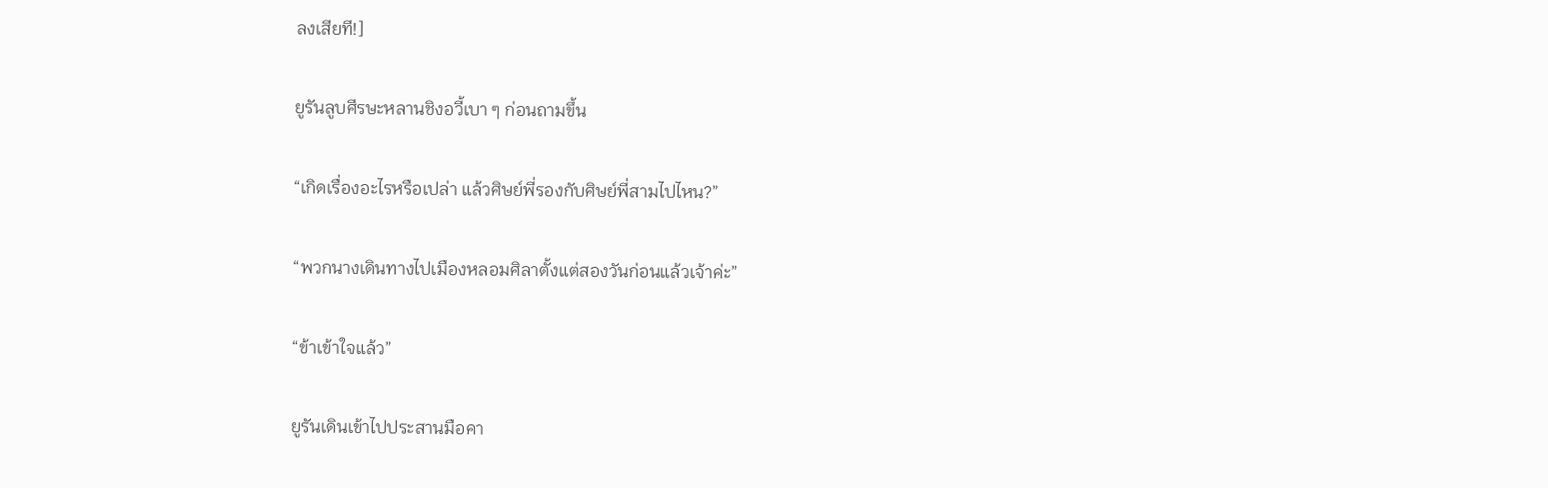ลงเสียที!]

ยูรันลูบศีรษะหลานชิงอวี้เบา ๆ ก่อนถามขึ้น

“เกิดเรื่องอะไรหรือเปล่า แล้วศิษย์พี่รองกับศิษย์พี่สามไปไหน?”

“พวกนางเดินทางไปเมืองหลอมศิลาตั้งแต่สองวันก่อนแล้วเจ้าค่ะ”

“ข้าเข้าใจแล้ว”

ยูรันเดินเข้าไปประสานมือคา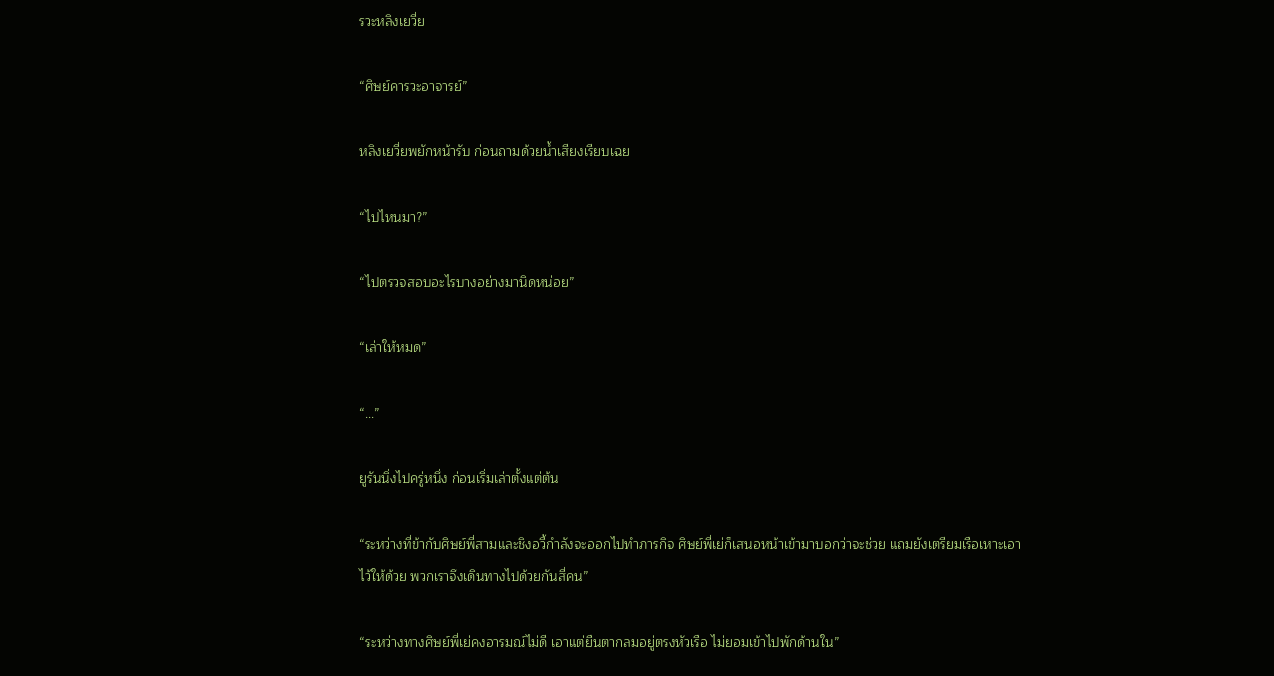รวะหลิงเยวี่ย

“ศิษย์คารวะอาจารย์”

หลิงเยวี่ยพยักหน้ารับ ก่อนถามด้วยน้ำเสียงเรียบเฉย

“ไปไหนมา?”

“ไปตรวจสอบอะไรบางอย่างมานิดหน่อย”

“เล่าให้หมด”

“...”

ยูรันนิ่งไปครู่หนึ่ง ก่อนเริ่มเล่าตั้งแต่ต้น

“ระหว่างที่ข้ากับศิษย์พี่สามและชิงอวี้กำลังจะออกไปทำภารกิจ ศิษย์พี่เย่ก็เสนอหน้าเข้ามาบอกว่าจะช่วย แถมยังเตรียมเรือเหาะเอาไว้ให้ด้วย พวกเราจึงเดินทางไปด้วยกันสี่คน”

“ระหว่างทางศิษย์พี่เย่คงอารมณ์ไม่ดี เอาแต่ยืนตากลมอยู่ตรงหัวเรือ ไม่ยอมเข้าไปพักด้านใน”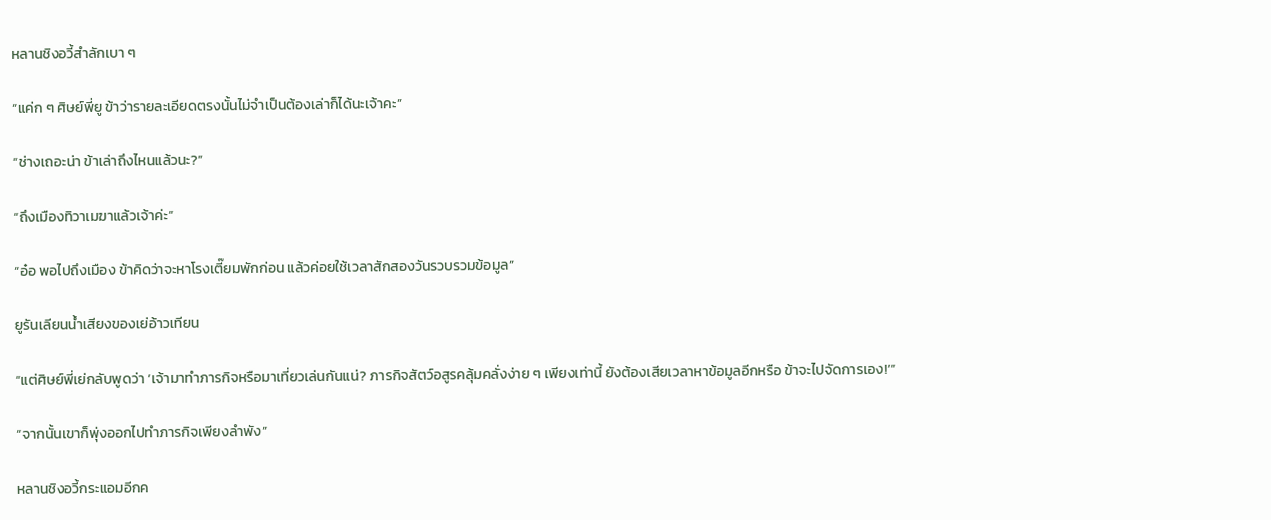หลานชิงอวี้สำลักเบา ๆ

“แค่ก ๆ ศิษย์พี่ยู ข้าว่ารายละเอียดตรงนั้นไม่จำเป็นต้องเล่าก็ได้นะเจ้าคะ”

“ช่างเถอะน่า ข้าเล่าถึงไหนแล้วนะ?”

“ถึงเมืองทิวาเมฆาแล้วเจ้าค่ะ”

“อ๋อ พอไปถึงเมือง ข้าคิดว่าจะหาโรงเตี๊ยมพักก่อน แล้วค่อยใช้เวลาสักสองวันรวบรวมข้อมูล”

ยูรันเลียนน้ำเสียงของเย่อ้าวเทียน

“แต่ศิษย์พี่เย่กลับพูดว่า ‘เจ้ามาทำภารกิจหรือมาเที่ยวเล่นกันแน่? ภารกิจสัตว์อสูรคลุ้มคลั่งง่าย ๆ เพียงเท่านี้ ยังต้องเสียเวลาหาข้อมูลอีกหรือ ข้าจะไปจัดการเอง!’”

“จากนั้นเขาก็พุ่งออกไปทำภารกิจเพียงลำพัง”

หลานชิงอวี้กระแอมอีกค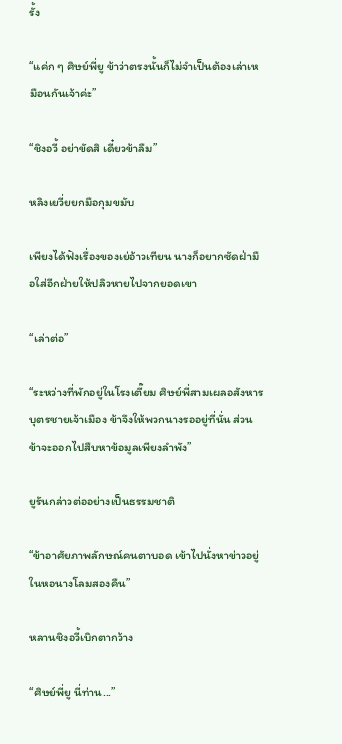รั้ง

“แค่ก ๆ ศิษย์พี่ยู ข้าว่าตรงนั้นก็ไม่จำเป็นต้องเล่าเหมือนกันเจ้าค่ะ”

“ชิงอวี้ อย่าขัดสิ เดี๋ยวข้าลืม”

หลิงเยวี่ยยกมือกุมขมับ

เพียงได้ฟังเรื่องของเย่อ้าวเทียน นางก็อยากซัดฝ่ามือใส่อีกฝ่ายให้ปลิวหายไปจากยอดเขา

“เล่าต่อ”

“ระหว่างที่พักอยู่ในโรงเตี๊ยม ศิษย์พี่สามเผลอสังหารบุตรชายเจ้าเมือง ข้าจึงให้พวกนางรออยู่ที่นั่น ส่วนข้าจะออกไปสืบหาข้อมูลเพียงลำพัง”

ยูรันกล่าวต่ออย่างเป็นธรรมชาติ

“ข้าอาศัยภาพลักษณ์คนตาบอด เข้าไปนั่งหาข่าวอยู่ในหอนางโลมสองคืน”

หลานชิงอวี้เบิกตากว้าง

“ศิษย์พี่ยู นี่ท่าน...”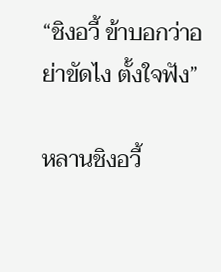“ชิงอวี้ ข้าบอกว่าอย่าขัดไง ตั้งใจฟัง”

หลานชิงอวี้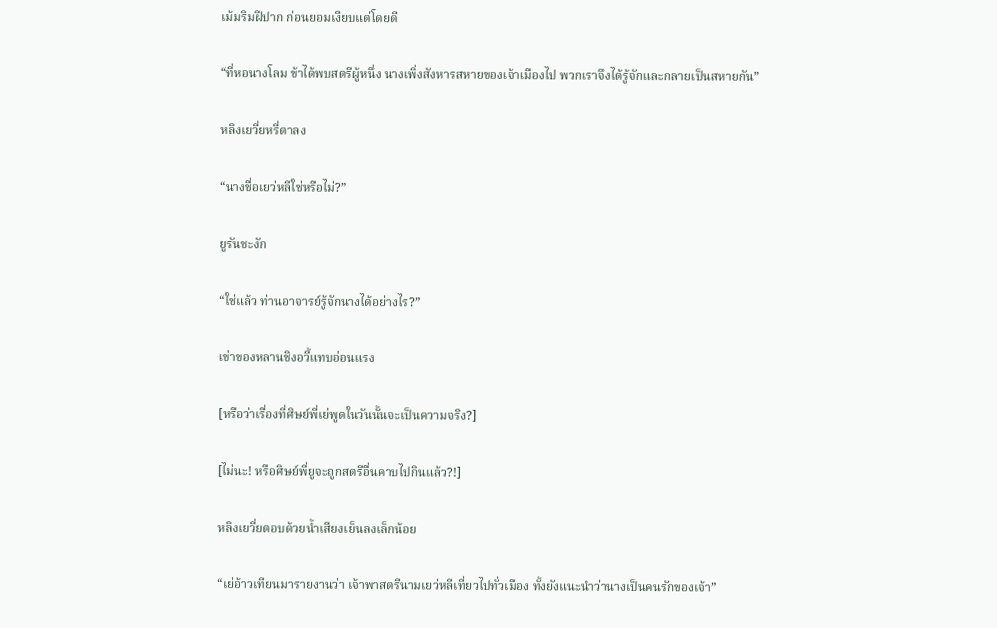เม้มริมฝีปาก ก่อนยอมเงียบแต่โดยดี

“ที่หอนางโลม ข้าได้พบสตรีผู้หนึ่ง นางเพิ่งสังหารสหายของเจ้าเมืองไป พวกเราจึงได้รู้จักและกลายเป็นสหายกัน”

หลิงเยวี่ยหรี่ตาลง

“นางชื่อเยว่หลีใช่หรือไม่?”

ยูรันชะงัก

“ใช่แล้ว ท่านอาจารย์รู้จักนางได้อย่างไร?”

เข่าของหลานชิงอวี้แทบอ่อนแรง

[หรือว่าเรื่องที่ศิษย์พี่เย่พูดในวันนั้นจะเป็นความจริง?]

[ไม่นะ! หรือศิษย์พี่ยูจะถูกสตรีอื่นคาบไปกินแล้ว?!]

หลิงเยวี่ยตอบด้วยน้ำเสียงเย็นลงเล็กน้อย

“เย่อ้าวเทียนมารายงานว่า เจ้าพาสตรีนามเยว่หลีเที่ยวไปทั่วเมือง ทั้งยังแนะนำว่านางเป็นคนรักของเจ้า”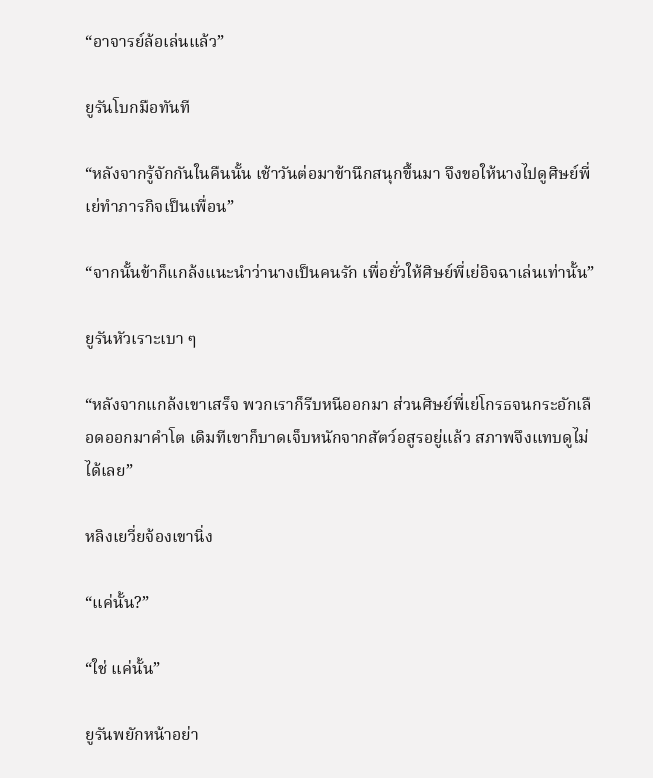“อาจารย์ล้อเล่นแล้ว”

ยูรันโบกมือทันที

“หลังจากรู้จักกันในคืนนั้น เช้าวันต่อมาข้านึกสนุกขึ้นมา จึงขอให้นางไปดูศิษย์พี่เย่ทำภารกิจเป็นเพื่อน”

“จากนั้นข้าก็แกล้งแนะนำว่านางเป็นคนรัก เพื่อยั่วให้ศิษย์พี่เย่อิจฉาเล่นเท่านั้น”

ยูรันหัวเราะเบา ๆ

“หลังจากแกล้งเขาเสร็จ พวกเราก็รีบหนีออกมา ส่วนศิษย์พี่เย่โกรธจนกระอักเลือดออกมาคำโต เดิมทีเขาก็บาดเจ็บหนักจากสัตว์อสูรอยู่แล้ว สภาพจึงแทบดูไม่ได้เลย”

หลิงเยวี่ยจ้องเขานิ่ง

“แค่นั้น?”

“ใช่ แค่นั้น”

ยูรันพยักหน้าอย่า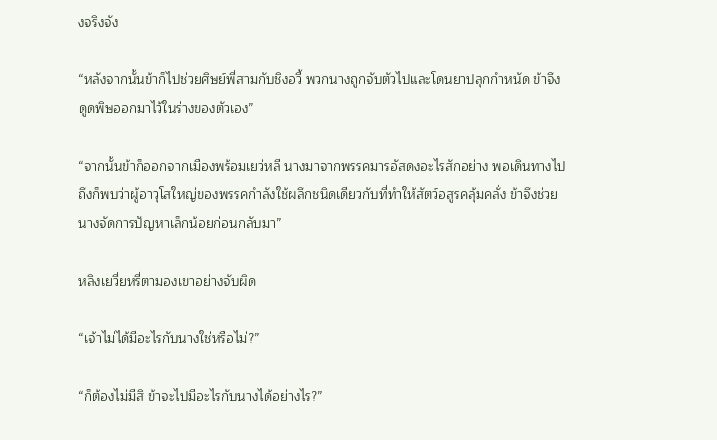งจริงจัง

“หลังจากนั้นข้าก็ไปช่วยศิษย์พี่สามกับชิงอวี้ พวกนางถูกจับตัวไปและโดนยาปลุกกำหนัด ข้าจึงดูดพิษออกมาไว้ในร่างของตัวเอง”

“จากนั้นข้าก็ออกจากเมืองพร้อมเยว่หลี นางมาจากพรรคมารอัสดงอะไรสักอย่าง พอเดินทางไปถึงก็พบว่าผู้อาวุโสใหญ่ของพรรคกำลังใช้ผลึกชนิดเดียวกับที่ทำให้สัตว์อสูรคลุ้มคลั่ง ข้าจึงช่วยนางจัดการปัญหาเล็กน้อยก่อนกลับมา”

หลิงเยวี่ยหรี่ตามองเขาอย่างจับผิด

“เจ้าไม่ได้มีอะไรกับนางใช่หรือไม่?”

“ก็ต้องไม่มีสิ ข้าจะไปมีอะไรกับนางได้อย่างไร?”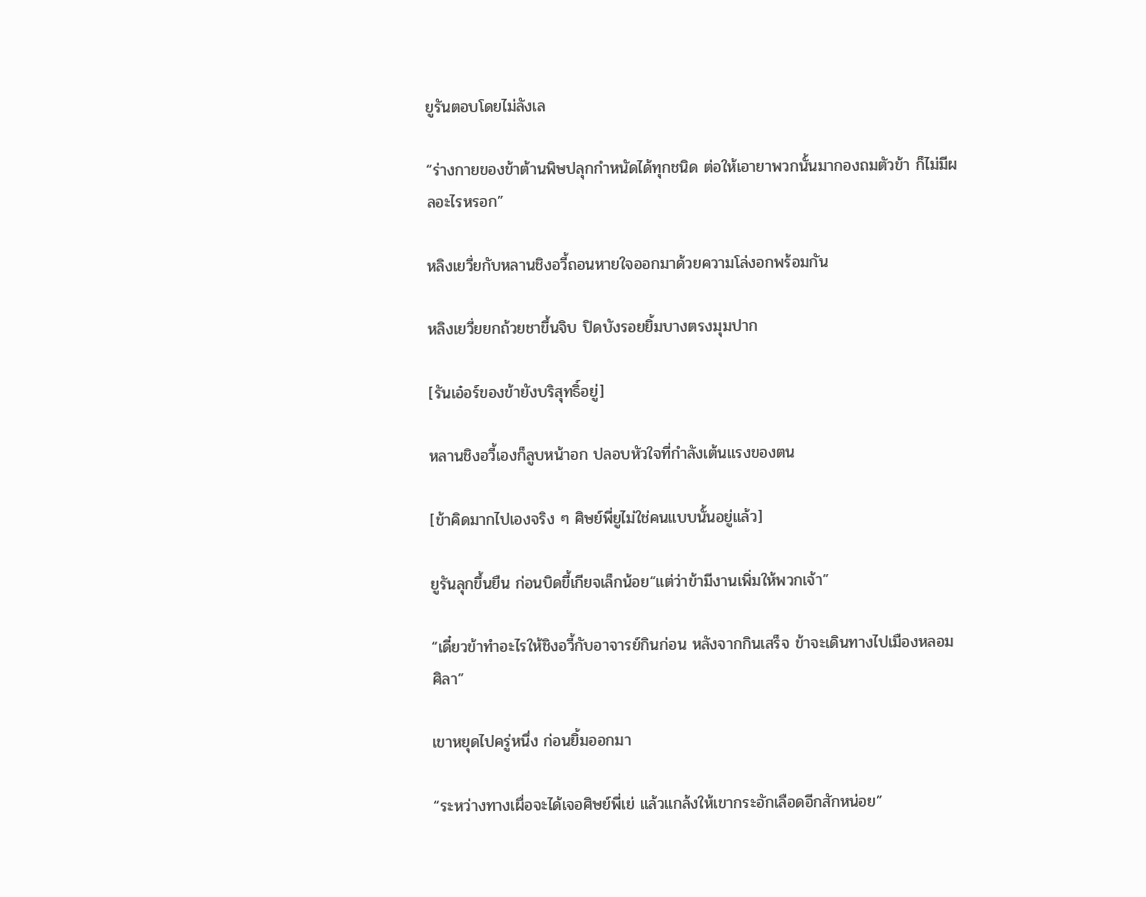ยูรันตอบโดยไม่ลังเล

“ร่างกายของข้าต้านพิษปลุกกำหนัดได้ทุกชนิด ต่อให้เอายาพวกนั้นมากองถมตัวข้า ก็ไม่มีผลอะไรหรอก”

หลิงเยวี่ยกับหลานชิงอวี้ถอนหายใจออกมาด้วยความโล่งอกพร้อมกัน

หลิงเยวี่ยยกถ้วยชาขึ้นจิบ ปิดบังรอยยิ้มบางตรงมุมปาก

[รันเอ๋อร์ของข้ายังบริสุทธิ์อยู่]

หลานชิงอวี้เองก็ลูบหน้าอก ปลอบหัวใจที่กำลังเต้นแรงของตน

[ข้าคิดมากไปเองจริง ๆ ศิษย์พี่ยูไม่ใช่คนแบบนั้นอยู่แล้ว]

ยูรันลุกขึ้นยืน ก่อนบิดขี้เกียจเล็กน้อย“แต่ว่าข้ามีงานเพิ่มให้พวกเจ้า”

“เดี๋ยวข้าทำอะไรให้ชิงอวี้กับอาจารย์กินก่อน หลังจากกินเสร็จ ข้าจะเดินทางไปเมืองหลอมศิลา”

เขาหยุดไปครู่หนึ่ง ก่อนยิ้มออกมา

“ระหว่างทางเผื่อจะได้เจอศิษย์พี่เย่ แล้วแกล้งให้เขากระอักเลือดอีกสักหน่อย”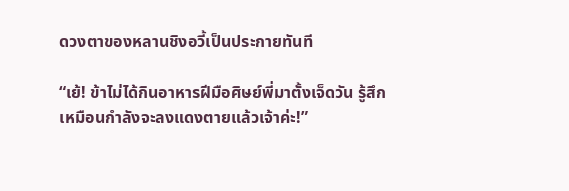ดวงตาของหลานชิงอวี้เป็นประกายทันที

“เย้! ข้าไม่ได้กินอาหารฝีมือศิษย์พี่มาตั้งเจ็ดวัน รู้สึกเหมือนกำลังจะลงแดงตายแล้วเจ้าค่ะ!”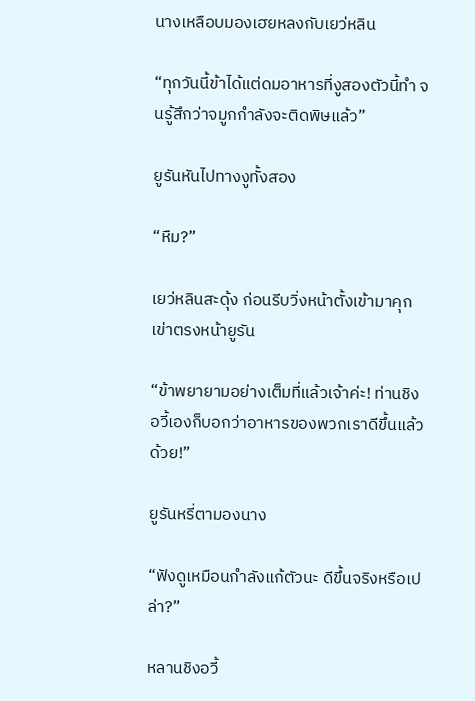นางเหลือบมองเฮยหลงกับเยว่หลิน

“ทุกวันนี้ข้าได้แต่ดมอาหารที่งูสองตัวนี้ทำ จนรู้สึกว่าจมูกกำลังจะติดพิษแล้ว”

ยูรันหันไปทางงูทั้งสอง

“หืม?”

เยว่หลินสะดุ้ง ก่อนรีบวิ่งหน้าตั้งเข้ามาคุกเข่าตรงหน้ายูรัน

“ข้าพยายามอย่างเต็มที่แล้วเจ้าค่ะ! ท่านชิงอวี้เองก็บอกว่าอาหารของพวกเราดีขึ้นแล้วด้วย!”

ยูรันหรี่ตามองนาง

“ฟังดูเหมือนกำลังแก้ตัวนะ ดีขึ้นจริงหรือเปล่า?”

หลานชิงอวี้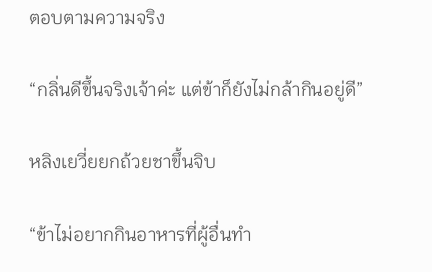ตอบตามความจริง

“กลิ่นดีขึ้นจริงเจ้าค่ะ แต่ข้าก็ยังไม่กล้ากินอยู่ดี”

หลิงเยวี่ยยกถ้วยชาขึ้นจิบ

“ข้าไม่อยากกินอาหารที่ผู้อื่นทำ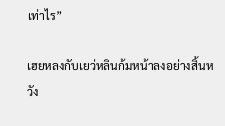เท่าไร”

เฮยหลงกับเยว่หลินก้มหน้าลงอย่างสิ้นหวัง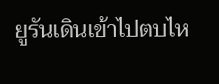ยูรันเดินเข้าไปตบไห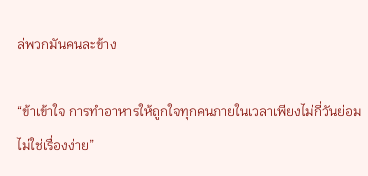ล่พวกมันคนละข้าง

“ข้าเข้าใจ การทำอาหารให้ถูกใจทุกคนภายในเวลาเพียงไม่กี่วันย่อมไม่ใช่เรื่องง่าย”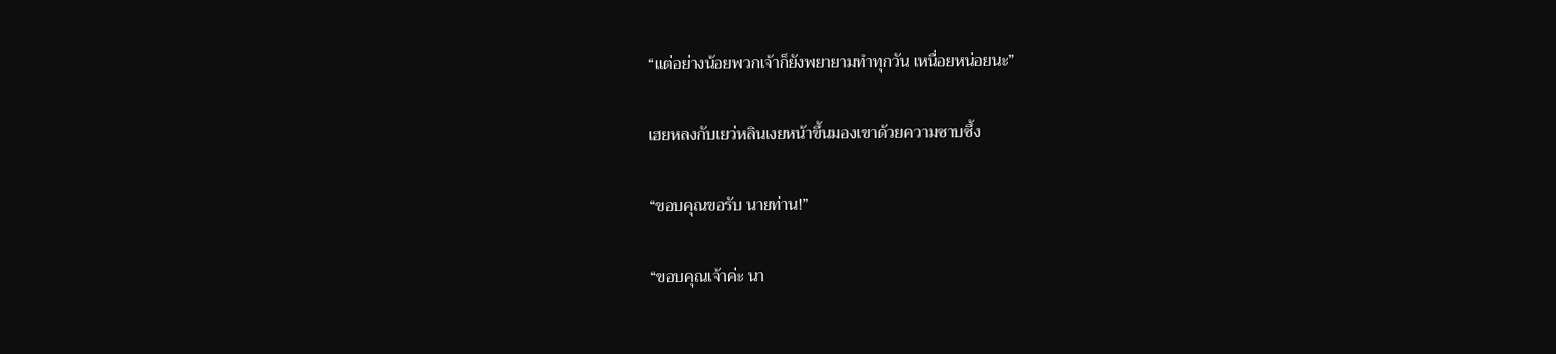“แต่อย่างน้อยพวกเจ้าก็ยังพยายามทำทุกวัน เหนื่อยหน่อยนะ”

เฮยหลงกับเยว่หลินเงยหน้าขึ้นมองเขาด้วยความซาบซึ้ง

“ขอบคุณขอรับ นายท่าน!”

“ขอบคุณเจ้าค่ะ นา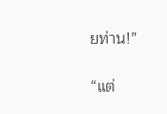ยท่าน!”

“แต่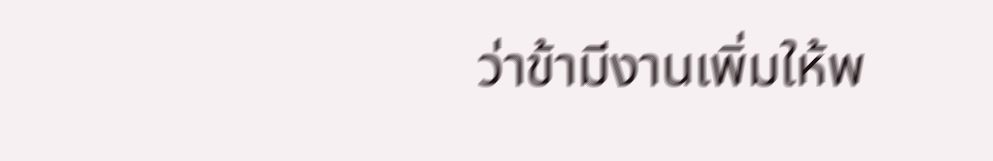ว่าข้ามีงานเพิ่มให้พ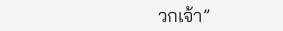วกเจ้า”